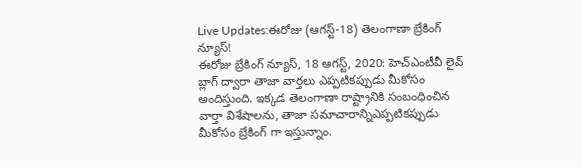Live Updates:ఈరోజు (ఆగస్ట్-18) తెలంగాణా బ్రేకింగ్ న్యూస్!
ఈరోజు బ్రేకింగ్ న్యూస్, 18 ఆగస్ట్, 2020: హెచ్ఎంటీవీ లైవ్ బ్లాగ్ ద్వారా తాజా వార్తలు ఎప్పటికప్పుడు మీకోసం అందిస్తుంది. ఇక్కడ తెలంగాణా రాష్ట్రానికి సంబంధించిన వార్తా విశేషాలను, తాజా సమాచారాన్నిఎప్పటికప్పుడు మీకోసం బ్రేకింగ్ గా ఇస్తున్నాం.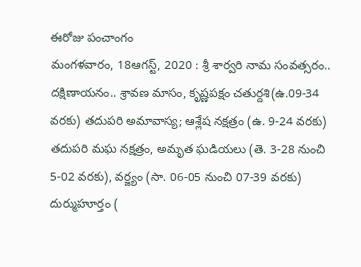ఈరోజు పంచాంగం
మంగళవారం, 18ఆగస్ట్, 2020 : శ్రీ శార్వరి నామ సంవత్సరం.. దక్షిణాయనం.. శ్రావణ మాసం, కృష్ణపక్షం చతుర్దశి(ఉ.09-34 వరకు) తదుపరి అమావాస్య; ఆశ్లేష నక్షత్రం (ఉ. 9-24 వరకు) తదుపరి మఘ నక్షత్రం, అమృత ఘడియలు (తె. 3-28 నుంచి 5-02 వరకు), వర్జ్యం (సా. 06-05 నుంచి 07-39 వరకు) దుర్ముహూర్తం (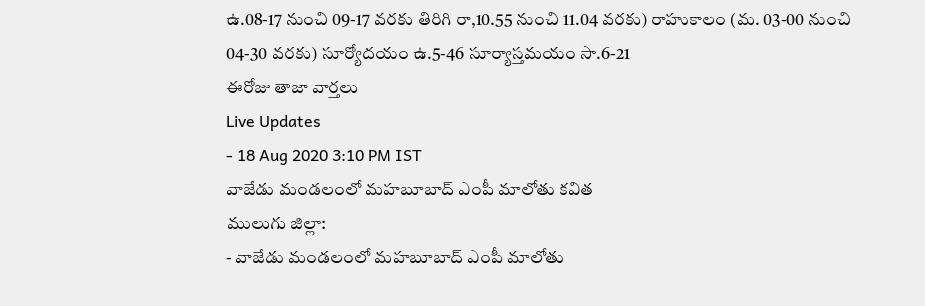ఉ.08-17 నుంచి 09-17 వరకు తిరిగి రా,10.55 నుంచి 11.04 వరకు) రాహుకాలం (మ. 03-00 నుంచి 04-30 వరకు) సూర్యోదయం ఉ.5-46 సూర్యాస్తమయం సా.6-21
ఈరోజు తాజా వార్తలు
Live Updates
- 18 Aug 2020 3:10 PM IST
వాజేడు మండలంలో మహబూబాద్ ఎంపీ మాలోతు కవిత
ములుగు జిల్లా:
- వాజేడు మండలంలో మహబూబాద్ ఎంపీ మాలోతు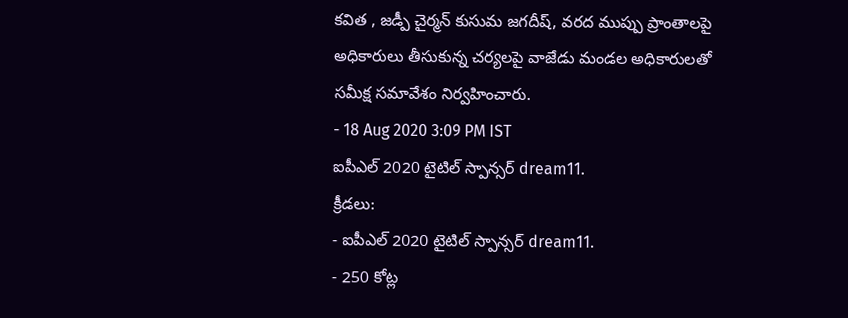కవిత , జడ్పీ చైర్మన్ కుసుమ జగదీష్, వరద ముప్పు ప్రాంతాలపై అధికారులు తీసుకున్న చర్యలపై వాజేడు మండల అధికారులతో సమీక్ష సమావేశం నిర్వహించారు.
- 18 Aug 2020 3:09 PM IST
ఐపీఎల్ 2020 టైటిల్ స్పాన్సర్ dream11.
క్రీడలు:
- ఐపీఎల్ 2020 టైటిల్ స్పాన్సర్ dream11.
- 250 కోట్ల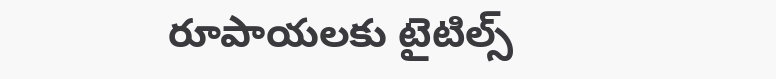రూపాయలకు టైటిల్స్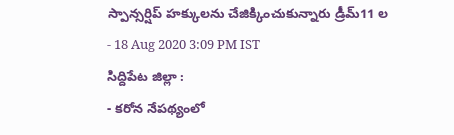స్పాన్సర్షిప్ హక్కులను చేజిక్కించుకున్నారు డ్రీమ్11 ల
- 18 Aug 2020 3:09 PM IST
సిద్దిపేట జిల్లా :
- కరోన నేపథ్యంలో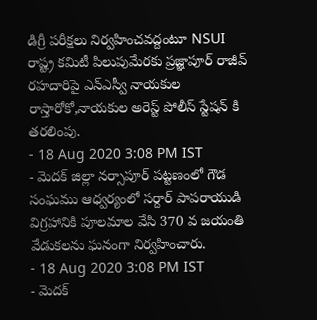డిగ్రీ పరీక్షలు నిర్వహించవద్దంటూ NSUI రాష్ట్ర కమిటీ పిలుపుమేరకు ప్రజ్ఞాపూర్ రాజీవ్ రహదారిపై ఎన్ఎస్వీ నాయకుల రాస్తారోకో,నాయకుల అరెస్ట్ పోలీస్ స్టేషన్ కి తరలింపు.
- 18 Aug 2020 3:08 PM IST
- మెదక్ జిల్లా నర్సాపూర్ పట్టణంలో గౌడ సంఘము ఆధ్వర్యంలో సర్దార్ పాపరాయుడి విగ్రహానికి పూలమాల వేసి 370 వ జయంతి వేడుకలను ఘనంగా నిర్వహించారు.
- 18 Aug 2020 3:08 PM IST
- మెదక్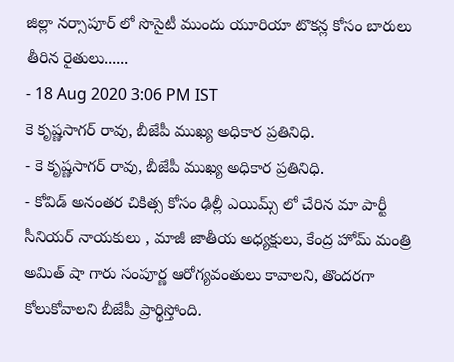జిల్లా నర్సాపూర్ లో సొసైటీ ముందు యూరియా టొకన్ల కోసం బారులు తీరిన రైతులు......
- 18 Aug 2020 3:06 PM IST
కె కృష్ణసాగర్ రావు, బీజేపీ ముఖ్య అధికార ప్రతినిధి.
- కె కృష్ణసాగర్ రావు, బీజేపీ ముఖ్య అధికార ప్రతినిధి.
- కోవిడ్ అనంతర చికిత్స కోసం ఢిల్లీ ఎయిమ్స్ లో చేరిన మా పార్టీ సీనియర్ నాయకులు , మాజీ జాతీయ అధ్యక్షులు, కేంద్ర హోమ్ మంత్రి అమిత్ షా గారు సంపూర్ణ ఆరోగ్యవంతులు కావాలని, తొందరగా కోలుకోవాలని బీజేపీ ప్రార్థిస్తోంది.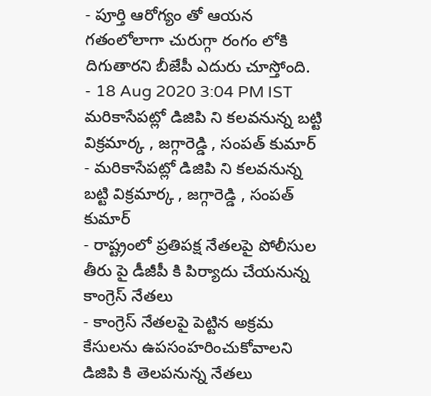- పూర్తి ఆరోగ్యం తో ఆయన గతంలోలాగా చురుగ్గా రంగం లోకి దిగుతారని బీజేపీ ఎదురు చూస్తోంది.
- 18 Aug 2020 3:04 PM IST
మరికాసేపట్లో డిజిపి ని కలవనున్న బట్టి విక్రమార్క , జగ్గారెడ్డి , సంపత్ కుమార్
- మరికాసేపట్లో డిజిపి ని కలవనున్న బట్టి విక్రమార్క , జగ్గారెడ్డి , సంపత్ కుమార్
- రాష్ట్రంలో ప్రతిపక్ష నేతలపై పోలీసుల తీరు పై డీజీపీ కి పిర్యాదు చేయనున్న కాంగ్రెస్ నేతలు
- కాంగ్రెస్ నేతలపై పెట్టిన అక్రమ కేసులను ఉపసంహరించుకోవాలని డిజిపి కి తెలపనున్న నేతలు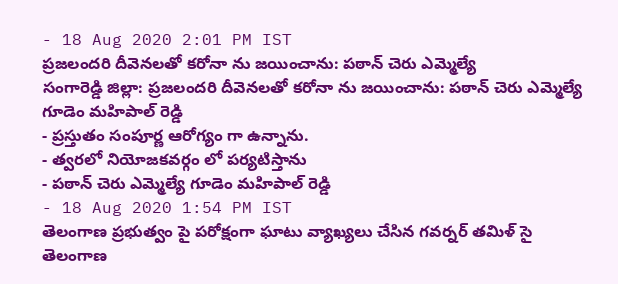- 18 Aug 2020 2:01 PM IST
ప్రజలందరి దీవెనలతో కరోనా ను జయించాను: పఠాన్ చెరు ఎమ్మెల్యే
సంగారెడ్డి జిల్లా: ప్రజలందరి దీవెనలతో కరోనా ను జయించాను: పఠాన్ చెరు ఎమ్మెల్యే గూడెం మహిపాల్ రెడ్డి
- ప్రస్తుతం సంపూర్ణ ఆరోగ్యం గా ఉన్నాను.
- త్వరలో నియోజకవర్గం లో పర్యటిస్తాను
- పఠాన్ చెరు ఎమ్మెల్యే గూడెం మహిపాల్ రెడ్డి
- 18 Aug 2020 1:54 PM IST
తెలంగాణ ప్రభుత్వం పై పరోక్షంగా ఘాటు వ్యాఖ్యలు చేసిన గవర్నర్ తమిళ్ సై
తెలంగాణ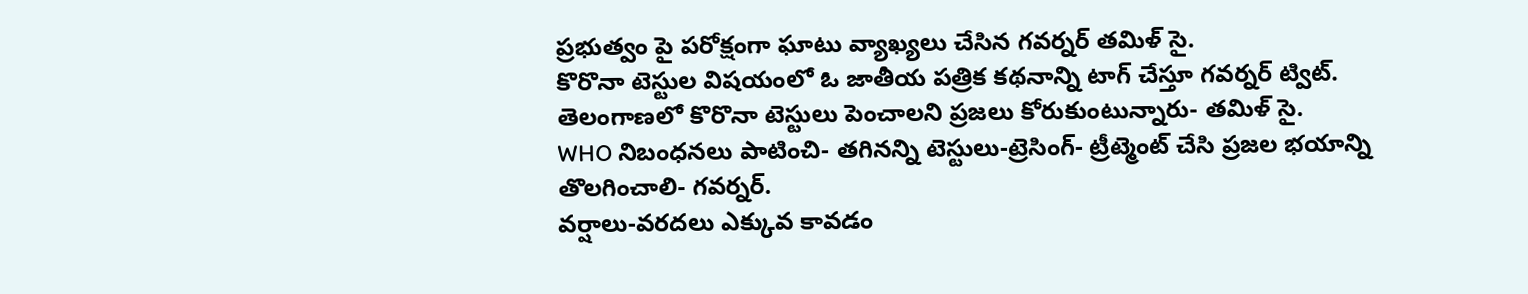ప్రభుత్వం పై పరోక్షంగా ఘాటు వ్యాఖ్యలు చేసిన గవర్నర్ తమిళ్ సై.
కొరొనా టెస్టుల విషయంలో ఓ జాతీయ పత్రిక కథనాన్ని టాగ్ చేస్తూ గవర్నర్ ట్విట్.
తెలంగాణలో కొరొనా టెస్టులు పెంచాలని ప్రజలు కోరుకుంటున్నారు- తమిళ్ సై.
WHO నిబంధనలు పాటించి- తగినన్ని టెస్టులు-ట్రెసింగ్- ట్రీట్మెంట్ చేసి ప్రజల భయాన్ని తొలగించాలి- గవర్నర్.
వర్షాలు-వరదలు ఎక్కువ కావడం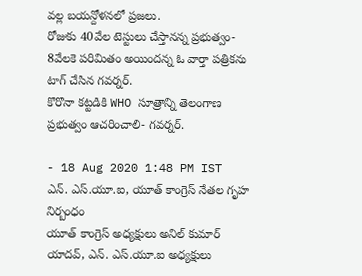వల్ల బయన్దోళనలో ప్రజలు.
రోజుకు 40వేల టెస్టులు చేస్తానన్న ప్రభుత్వం- 8వేలకె పరిమితం అయిందన్న ఓ వార్తా పత్రికను టాగ్ చేసిన గవర్నర్.
కొరొనా కట్టడికి WHO సూత్రాన్ని తెలంగాణ ప్రభుత్వం ఆచరించాలి- గవర్నర్.

- 18 Aug 2020 1:48 PM IST
ఎన్. ఎస్.యూ.ఐ, యూత్ కాంగ్రెస్ నేతల గృహ నిర్బంధం
యూత్ కాంగ్రెస్ అధ్యక్షులు అనిల్ కుమార్ యాదవ్, ఎన్. ఎస్.యూ.ఐ అధ్యక్షులు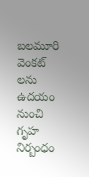బలమూరి వెంకట్ లను ఉదయం నుంచి గృహ నిర్బంధం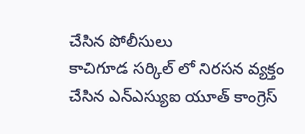చేసిన పోలీసులు
కాచిగూడ సర్కిల్ లో నిరసన వ్యక్తం చేసిన ఎన్ఎస్యుఐ యూత్ కాంగ్రెస్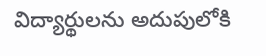విద్యార్థులను అదుపులోకి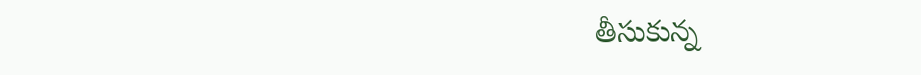తీసుకున్న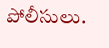పోలీసులు.